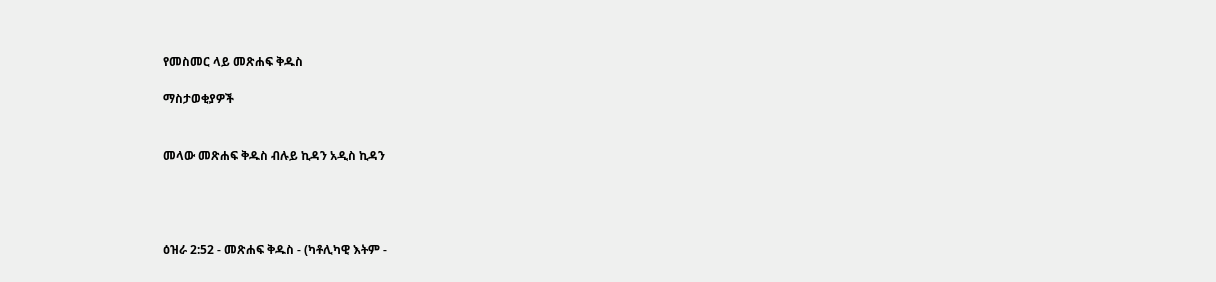የመስመር ላይ መጽሐፍ ቅዱስ

ማስታወቂያዎች


መላው መጽሐፍ ቅዱስ ብሉይ ኪዳን አዲስ ኪዳን




ዕዝራ 2:52 - መጽሐፍ ቅዱስ - (ካቶሊካዊ እትም -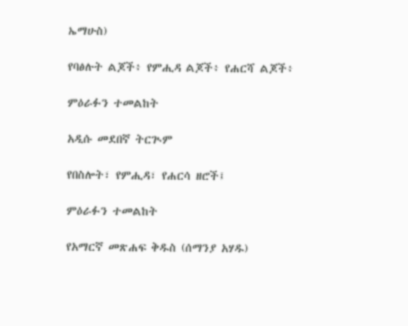ኤማሁስ)

የባፅሉት ልጆች፥ የምሒዳ ልጆች፥ የሐርሻ ልጆች፥

ምዕራፉን ተመልከት

አዲሱ መደበኛ ትርጒም

የበስሎት፣ የምሒዳ፣ የሐርሳ ዘሮች፤

ምዕራፉን ተመልከት

የአማርኛ መጽሐፍ ቅዱስ (ሰማንያ አሃዱ)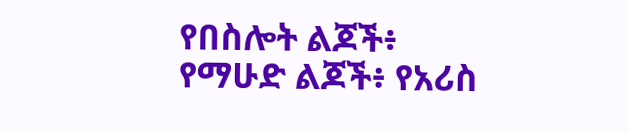የበስሎት ልጆች፥ የማሁድ ልጆች፥ የአሪስ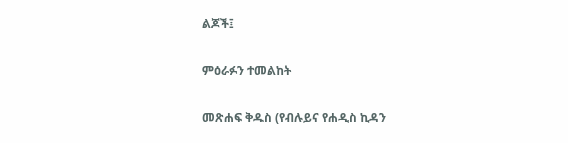ልጆች፤

ምዕራፉን ተመልከት

መጽሐፍ ቅዱስ (የብሉይና የሐዲስ ኪዳን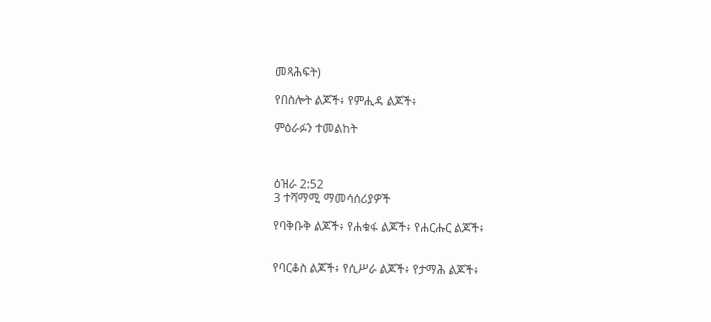መጻሕፍት)

የበስሎት ልጆች፥ የምሒዳ ልጆች፥

ምዕራፉን ተመልከት



ዕዝራ 2:52
3 ተሻማሚ ማመሳሰሪያዎች

የባቅቡቅ ልጆች፥ የሐቁፋ ልጆች፥ የሐርሑር ልጆች፥


የባርቆስ ልጆች፥ የሲሥራ ልጆች፥ የታማሕ ልጆች፥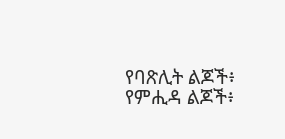የባጽሊት ልጆች፥ የምሒዳ ልጆች፥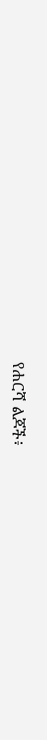የሐርሻ ልጆች፥